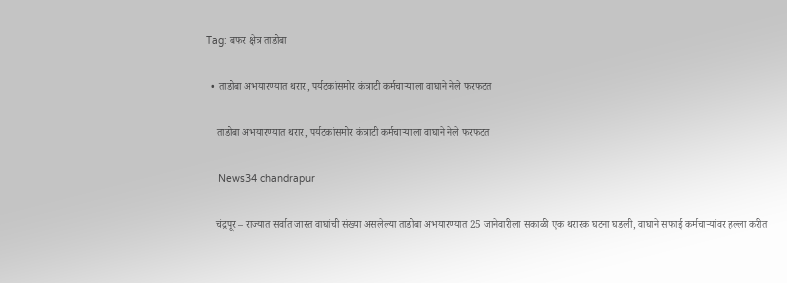Tag: बफर क्षेत्र ताडोबा

  • ताडोबा अभयारण्यात थरार, पर्यटकांसमोर कंत्राटी कर्मचाऱ्याला वाघाने नेले फरफटत

    ताडोबा अभयारण्यात थरार, पर्यटकांसमोर कंत्राटी कर्मचाऱ्याला वाघाने नेले फरफटत

    News34 chandrapur

    चंद्रपूर – राज्यात सर्वात जास्त वाघांची संख्या असलेल्या ताडोबा अभयारण्यात 25 जानेवारीला सकाळी एक थरारक घटना घडली, वाघाने सफाई कर्मचाऱ्यांवर हल्ला करीत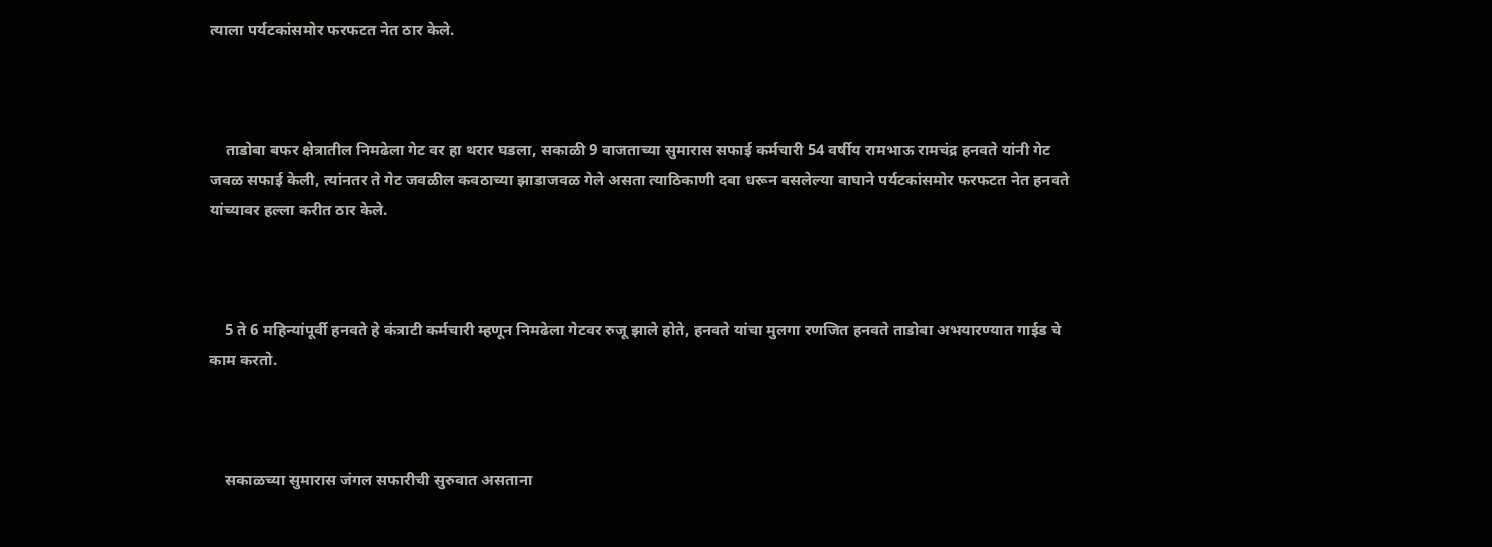त्याला पर्यटकांसमोर फरफटत नेत ठार केले.



    ताडोबा बफर क्षेत्रातील निमढेला गेट वर हा थरार घडला, सकाळी 9 वाजताच्या सुमारास सफाई कर्मचारी 54 वर्षीय रामभाऊ रामचंद्र हनवते यांनी गेट जवळ सफाई केली, त्यांनतर ते गेट जवळील कवठाच्या झाडाजवळ गेले असता त्याठिकाणी दबा धरून बसलेल्या वाघाने पर्यटकांसमोर फरफटत नेत हनवते यांच्यावर हल्ला करीत ठार केले.



    5 ते 6 महिन्यांपूर्वी हनवते हे कंत्राटी कर्मचारी म्हणून निमढेला गेटवर रुजू झाले होते, हनवते यांचा मुलगा रणजित हनवते ताडोबा अभयारण्यात गाईड चे काम करतो.



    सकाळच्या सुमारास जंगल सफारीची सुरुवात असताना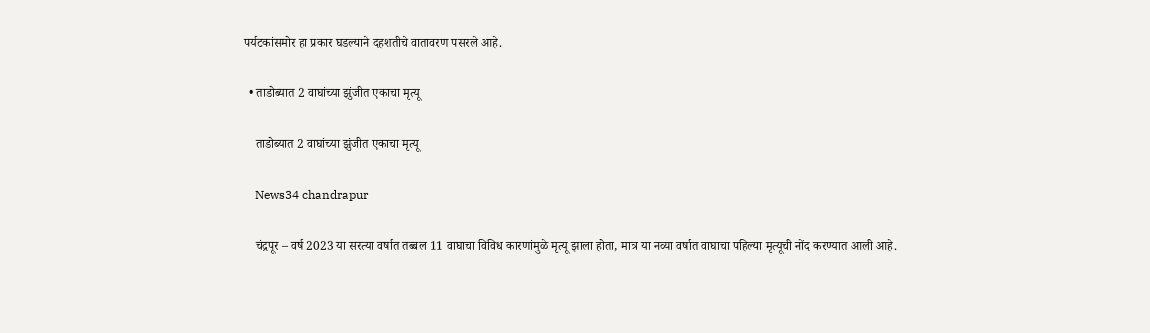पर्यटकांसमोर हा प्रकार घडल्याने दहशतीचे वातावरण पसरले आहे.

  • ताडोब्यात 2 वाघांच्या झुंजीत एकाचा मृत्यू

    ताडोब्यात 2 वाघांच्या झुंजीत एकाचा मृत्यू

    News34 chandrapur

    चंद्रपूर – वर्ष 2023 या सरत्या वर्षात तब्बल 11 वाघाचा विविध कारणांमुळे मृत्यू झाला होता, मात्र या नव्या वर्षात वाघाचा पहिल्या मृत्यूची नोंद करण्यात आली आहे.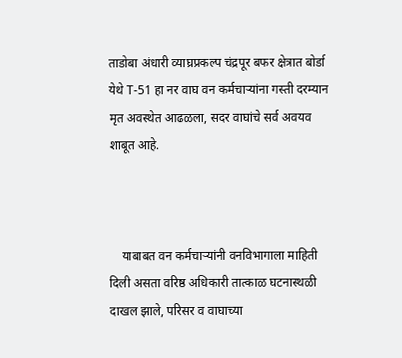ताडोबा अंधारी व्याघ्रप्रकल्प चंद्रपूर बफर क्षेत्रात बोर्डा येथे T-51 हा नर वाघ वन कर्मचाऱ्यांना गस्ती दरम्यान मृत अवस्थेत आढळला, सदर वाघांचे सर्व अवयव शाबूत आहे.



    याबाबत वन कर्मचाऱ्यांनी वनविभागाला माहिती दिली असता वरिष्ठ अधिकारी तात्काळ घटनास्थळी दाखल झाले, परिसर व वाघाच्या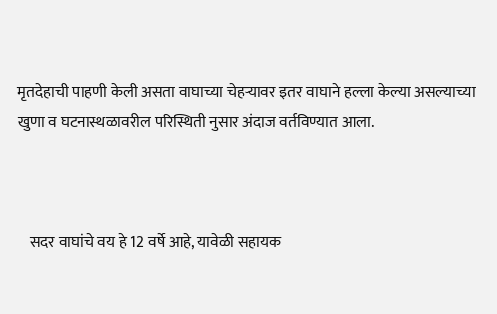मृतदेहाची पाहणी केली असता वाघाच्या चेहऱ्यावर इतर वाघाने हल्ला केल्या असल्याच्या खुणा व घटनास्थळावरील परिस्थिती नुसार अंदाज वर्तविण्यात आला.



    सदर वाघांचे वय हे 12 वर्षे आहे, यावेळी सहायक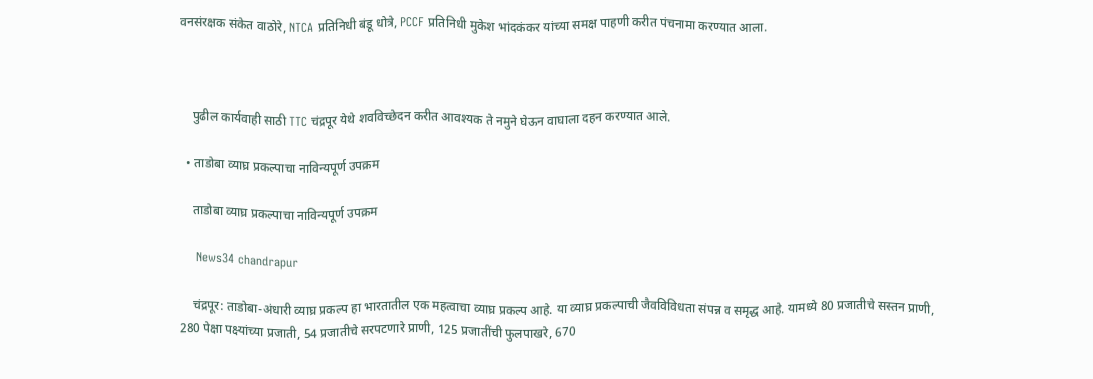वनसंरक्षक संकेत वाठोरे, NTCA प्रतिनिधी बंडू धोत्रे, PCCF प्रतिनिधी मुकेश भांदकंकर यांच्या समक्ष पाहणी करीत पंचनामा करण्यात आला.



    पुढील कार्यवाही साठी TTC चंद्रपूर येथे शवविच्छेदन करीत आवश्यक ते नमुने घेऊन वाघाला दहन करण्यात आले.

  • ताडोबा व्याघ्र प्रकल्पाचा नाविन्यपूर्ण उपक्रम

    ताडोबा व्याघ्र प्रकल्पाचा नाविन्यपूर्ण उपक्रम

    News34 chandrapur

    चंद्रपूर: ताडोबा-अंधारी व्याघ्र प्रकल्प हा भारतातील एक महत्वाचा व्याघ्र प्रकल्प आहे. या व्याघ्र प्रकल्पाची जैवविविधता संपन्न व समृद्ध आहे. यामध्ये 80 प्रजातीचे सस्तन प्राणी, 280 पेक्षा पक्ष्यांच्या प्रजाती, 54 प्रजातीचे सरपटणारे प्राणी, 125 प्रजातींची फुलपाखरे, 670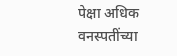पेक्षा अधिक वनस्पतींच्या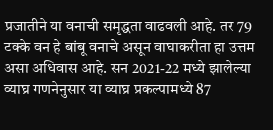प्रजातीने या वनाची समृद्धता वाढवली आहे. तर 79 टक्के वन हे बांबू वनाचे असून वाघाकरीता हा उत्तम असा अधिवास आहे. सन 2021-22 मध्ये झालेल्या व्याघ्र गणनेनुसार या व्याघ्र प्रकल्पामध्ये 87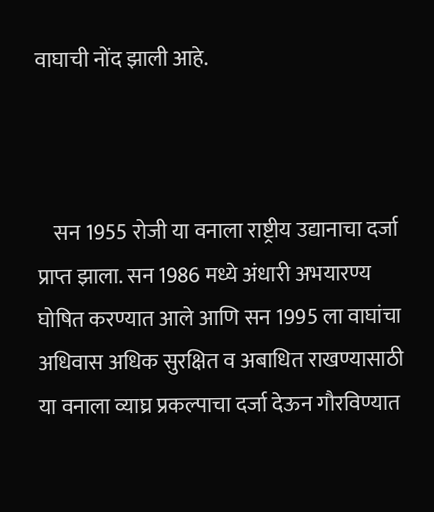वाघाची नोंद झाली आहे.



    सन 1955 रोजी या वनाला राष्ट्रीय उद्यानाचा दर्जा प्राप्त झाला. सन 1986 मध्ये अंधारी अभयारण्य घोषित करण्यात आले आणि सन 1995 ला वाघांचा अधिवास अधिक सुरक्षित व अबाधित राखण्यासाठी या वनाला व्याघ्र प्रकल्पाचा दर्जा देऊन गौरविण्यात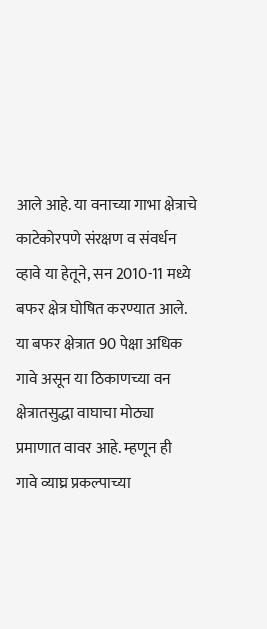आले आहे. या वनाच्या गाभा क्षेत्राचे काटेकोरपणे संरक्षण व संवर्धन व्हावे या हेतूने, सन 2010-11 मध्ये बफर क्षेत्र घोषित करण्यात आले. या बफर क्षेत्रात 90 पेक्षा अधिक गावे असून या ठिकाणच्या वन क्षेत्रातसुद्धा वाघाचा मोठ्या प्रमाणात वावर आहे. म्हणून ही गावे व्याघ्र प्रकल्पाच्या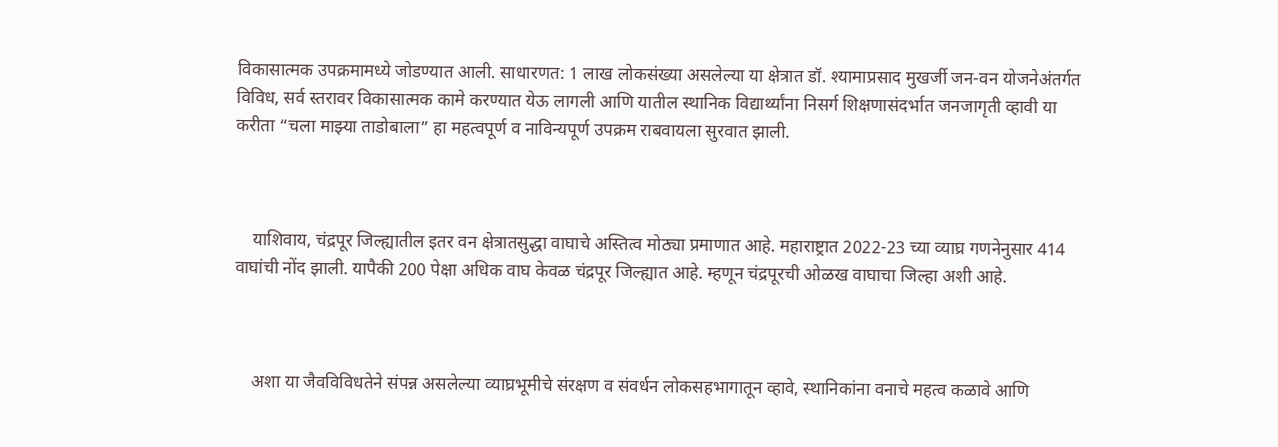विकासात्मक उपक्रमामध्ये जोडण्यात आली. साधारणत: 1 लाख लोकसंख्या असलेल्या या क्षेत्रात डॉ. श्यामाप्रसाद मुखर्जी जन-वन योजनेअंतर्गत विविध, सर्व स्तरावर विकासात्मक कामे करण्यात येऊ लागली आणि यातील स्थानिक विद्यार्थ्यांना निसर्ग शिक्षणासंदर्भात जनजागृती व्हावी या करीता “चला माझ्या ताडोबाला” हा महत्वपूर्ण व नाविन्यपूर्ण उपक्रम राबवायला सुरवात झाली.



    याशिवाय, चंद्रपूर जिल्ह्यातील इतर वन क्षेत्रातसुद्धा वाघाचे अस्तित्व मोठ्या प्रमाणात आहे. महाराष्ट्रात 2022-23 च्या व्याघ्र गणनेनुसार 414 वाघांची नोंद झाली. यापैकी 200 पेक्षा अधिक वाघ केवळ चंद्रपूर जिल्ह्यात आहे. म्हणून चंद्रपूरची ओळख वाघाचा जिल्हा अशी आहे.



    अशा या जैवविविधतेने संपन्न असलेल्या व्याघ्रभूमीचे संरक्षण व संवर्धन लोकसहभागातून व्हावे, स्थानिकांना वनाचे महत्व कळावे आणि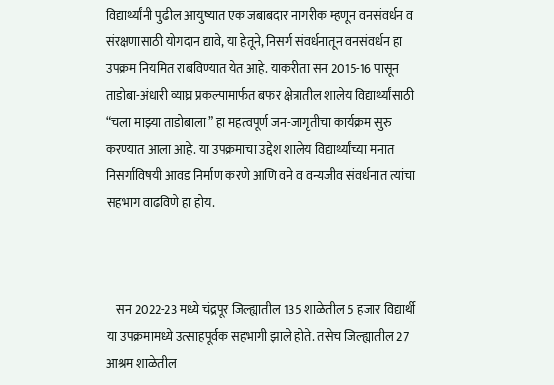विद्यार्थ्यांनी पुढील आयुष्यात एक जबाबदार नागरीक म्हणून वनसंवर्धन व संरक्षणासाठी योगदान द्यावे, या हेतूने, निसर्ग संवर्धनातून वनसंवर्धन हा उपक्रम नियमित राबविण्यात येत आहे. याकरीता सन 2015-16 पासून ताडोबा-अंधारी व्याघ्र प्रकल्पामार्फत बफर क्षेत्रातील शालेय विद्यार्थ्यांसाठी “चला माझ्या ताडोबाला” हा महत्वपूर्ण जन-जागृतीचा कार्यक्रम सुरु करण्यात आला आहे. या उपक्रमाचा उद्देश शालेय विद्यार्थ्यांच्या मनात निसर्गाविषयी आवड निर्माण करणे आणि वने व वन्यजीव संवर्धनात त्यांचा सहभाग वाढविणे हा होय.



    सन 2022-23 मध्ये चंद्रपूर जिल्ह्यातील 135 शाळेतील 5 हजार विद्यार्थी या उपक्रमामध्ये उत्साहपूर्वक सहभागी झाले होते. तसेच जिल्ह्यातील 27 आश्रम शाळेतील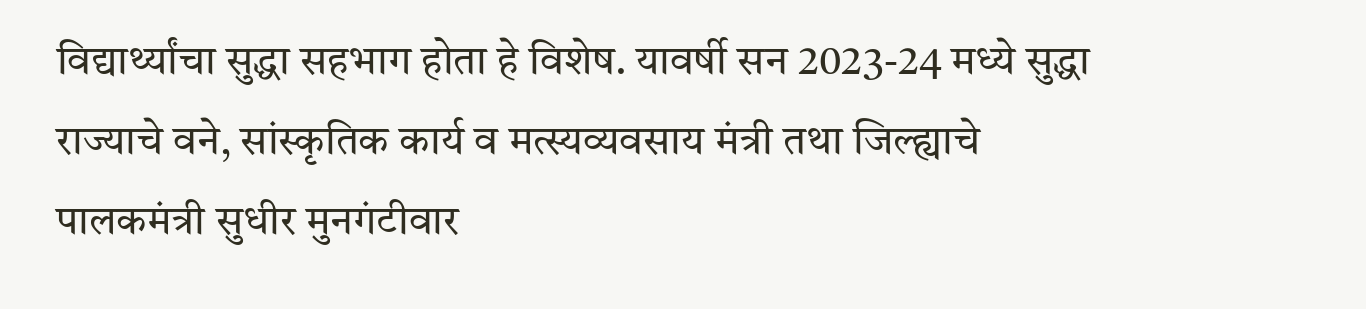विद्यार्थ्यांचा सुद्धा सहभाग होता हे विशेष. यावर्षी सन 2023-24 मध्ये सुद्धा राज्याचे वने, सांस्कृतिक कार्य व मत्स्यव्यवसाय मंत्री तथा जिल्ह्याचे पालकमंत्री सुधीर मुनगंटीवार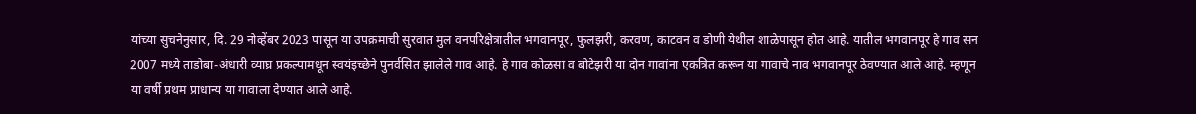यांच्या सुचनेनुसार, दि. 29 नोव्हेंबर 2023 पासून या उपक्रमाची सुरवात मुल वनपरिक्षेत्रातील भगवानपूर, फुलझरी, करवण, काटवन व डोणी येथील शाळेपासून होत आहे. यातील भगवानपूर हे गाव सन 2007 मध्ये ताडोबा-अंधारी व्याघ्र प्रकल्पामधून स्वयंइच्छेने पुनर्वसित झालेले गाव आहे. हे गाव कोळसा व बोटेझरी या दोन गावांना एकत्रित करून या गावाचे नाव भगवानपूर ठेवण्यात आले आहे. म्हणून या वर्षी प्रथम प्राधान्य या गावाला देण्यात आले आहे.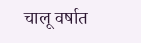चालू वर्षात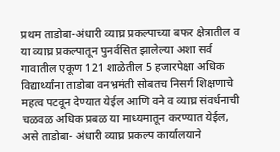प्रथम ताडोबा-अंधारी व्याघ्र प्रकल्पाच्या बफर क्षेत्रातील व या व्याघ्र प्रकल्पातून पुनर्वसित झालेल्या अशा सर्व गावातील एकूण 121 शाळेतील 5 हजारपेक्षा अधिक विद्यार्थ्यांना ताडोबा वनभ्रमंती सोबतच निसर्ग शिक्षणाचे महत्व पटवून देण्यात येईल आणि वने व व्याघ्र संवर्धनाची चळवळ अधिक प्रबळ या माध्यमातून करण्यात येईल, असे ताडोबा- अंधारी व्याघ्र प्रकल्प कार्यालयाने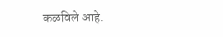कळविले आहे.